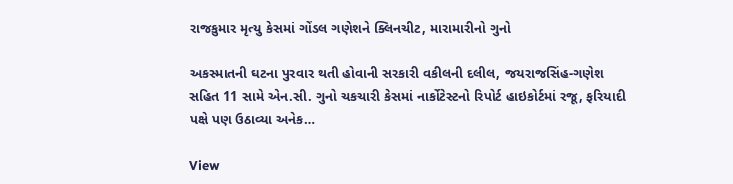રાજકુમાર મૃત્યુ કેસમાં ગોંડલ ગણેશને ક્લિનચીટ, મારામારીનો ગુનો

અકસ્માતની ઘટના પુરવાર થતી હોવાની સરકારી વકીલની દલીલ, જયરાજસિંહ-ગણેશ સહિત 11 સામે એન.સી. ગુનો ચકચારી કેસમાં નાર્કોટેસ્ટનો રિપોર્ટ હાઇકોર્ટમાં રજૂ, ફરિયાદી પક્ષે પણ ઉઠાવ્યા અનેક…

View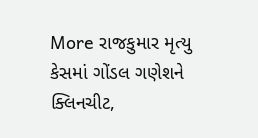More રાજકુમાર મૃત્યુ કેસમાં ગોંડલ ગણેશને ક્લિનચીટ,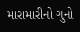મારામારીનો ગુનો